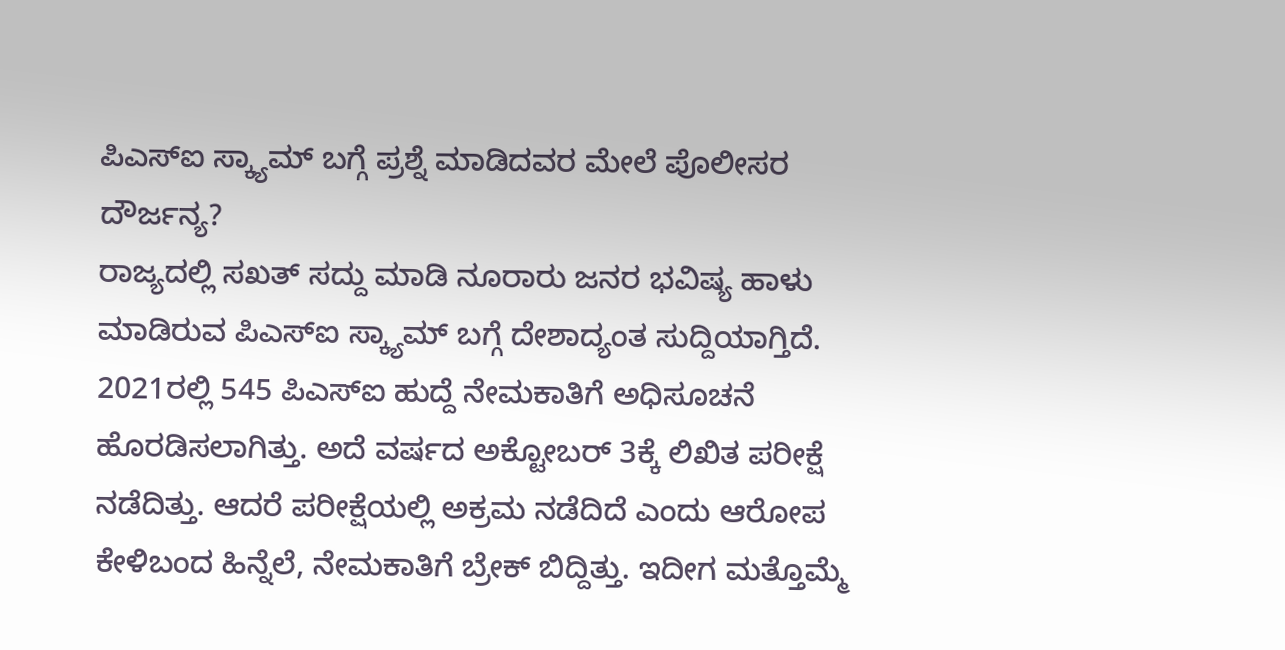ಪಿಎಸ್ಐ ಸ್ಕ್ಯಾಮ್ ಬಗ್ಗೆ ಪ್ರಶ್ನೆ ಮಾಡಿದವರ ಮೇಲೆ ಪೊಲೀಸರ ದೌರ್ಜನ್ಯ?
ರಾಜ್ಯದಲ್ಲಿ ಸಖತ್ ಸದ್ದು ಮಾಡಿ ನೂರಾರು ಜನರ ಭವಿಷ್ಯ ಹಾಳು ಮಾಡಿರುವ ಪಿಎಸ್ಐ ಸ್ಕ್ಯಾಮ್ ಬಗ್ಗೆ ದೇಶಾದ್ಯಂತ ಸುದ್ದಿಯಾಗ್ತಿದೆ. 2021ರಲ್ಲಿ 545 ಪಿಎಸ್ಐ ಹುದ್ದೆ ನೇಮಕಾತಿಗೆ ಅಧಿಸೂಚನೆ ಹೊರಡಿಸಲಾಗಿತ್ತು. ಅದೆ ವರ್ಷದ ಅಕ್ಟೋಬರ್ 3ಕ್ಕೆ ಲಿಖಿತ ಪರೀಕ್ಷೆ ನಡೆದಿತ್ತು. ಆದರೆ ಪರೀಕ್ಷೆಯಲ್ಲಿ ಅಕ್ರಮ ನಡೆದಿದೆ ಎಂದು ಆರೋಪ ಕೇಳಿಬಂದ ಹಿನ್ನೆಲೆ, ನೇಮಕಾತಿಗೆ ಬ್ರೇಕ್ ಬಿದ್ದಿತ್ತು. ಇದೀಗ ಮತ್ತೊಮ್ಮೆ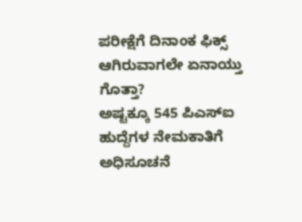ಪರೀಕ್ಷೆಗೆ ದಿನಾಂಕ ಫಿಕ್ಸ್ ಆಗಿರುವಾಗಲೇ ಏನಾಯ್ತು ಗೊತ್ತಾ?
ಅಷ್ಟಕ್ಕೂ 545 ಪಿಎಸ್ಐ ಹುದ್ದೆಗಳ ನೇಮಕಾತಿಗೆ ಅಧಿಸೂಚನೆ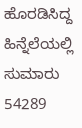ಹೊರಡಿಸಿದ್ದ ಹಿನ್ನೆಲೆಯಲ್ಲಿ ಸುಮಾರು 54289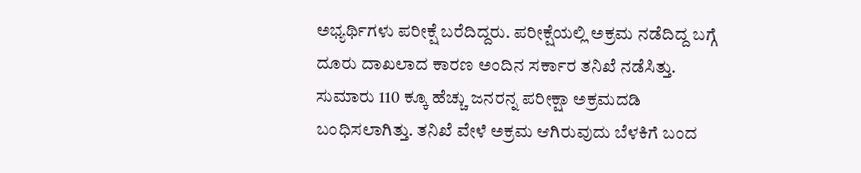ಅಭ್ಯರ್ಥಿಗಳು ಪರೀಕ್ಷೆ ಬರೆದಿದ್ದರು. ಪರೀಕ್ಷೆಯಲ್ಲಿ ಅಕ್ರಮ ನಡೆದಿದ್ದ ಬಗ್ಗೆ ದೂರು ದಾಖಲಾದ ಕಾರಣ ಅಂದಿನ ಸರ್ಕಾರ ತನಿಖೆ ನಡೆಸಿತ್ತು. ಸುಮಾರು 110 ಕ್ಕೂ ಹೆಚ್ಚು ಜನರನ್ನ ಪರೀಕ್ಷಾ ಅಕ್ರಮದಡಿ ಬಂಧಿಸಲಾಗಿತ್ತು. ತನಿಖೆ ವೇಳೆ ಅಕ್ರಮ ಆಗಿರುವುದು ಬೆಳಕಿಗೆ ಬಂದ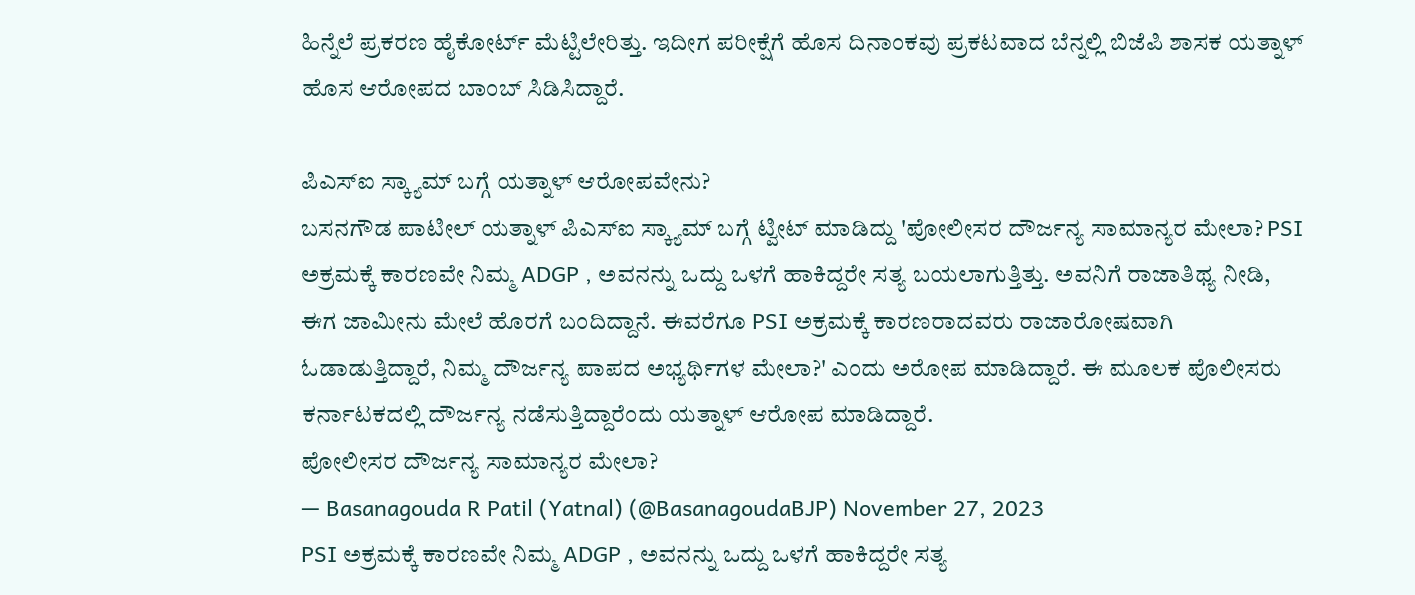ಹಿನ್ನೆಲೆ ಪ್ರಕರಣ ಹೈಕೋರ್ಟ್ ಮೆಟ್ಟಿಲೇರಿತ್ತು. ಇದೀಗ ಪರೀಕ್ಷೆಗೆ ಹೊಸ ದಿನಾಂಕವು ಪ್ರಕಟವಾದ ಬೆನ್ನಲ್ಲಿ ಬಿಜೆಪಿ ಶಾಸಕ ಯತ್ನಾಳ್ ಹೊಸ ಆರೋಪದ ಬಾಂಬ್ ಸಿಡಿಸಿದ್ದಾರೆ.

ಪಿಎಸ್ಐ ಸ್ಕ್ಯಾಮ್ ಬಗ್ಗೆ ಯತ್ನಾಳ್ ಆರೋಪವೇನು?
ಬಸನಗೌಡ ಪಾಟೀಲ್ ಯತ್ನಾಳ್ ಪಿಎಸ್ಐ ಸ್ಕ್ಯಾಮ್ ಬಗ್ಗೆ ಟ್ವೀಟ್ ಮಾಡಿದ್ದು 'ಪೋಲೀಸರ ದೌರ್ಜನ್ಯ ಸಾಮಾನ್ಯರ ಮೇಲಾ? PSI ಅಕ್ರಮಕ್ಕೆ ಕಾರಣವೇ ನಿಮ್ಮ ADGP , ಅವನನ್ನು ಒದ್ದು ಒಳಗೆ ಹಾಕಿದ್ದರೇ ಸತ್ಯ ಬಯಲಾಗುತ್ತಿತ್ತು. ಅವನಿಗೆ ರಾಜಾತಿಥ್ಯ ನೀಡಿ, ಈಗ ಜಾಮೀನು ಮೇಲೆ ಹೊರಗೆ ಬಂದಿದ್ದಾನೆ. ಈವರೆಗೂ PSI ಅಕ್ರಮಕ್ಕೆ ಕಾರಣರಾದವರು ರಾಜಾರೋಷವಾಗಿ ಓಡಾಡುತ್ತಿದ್ದಾರೆ, ನಿಮ್ಮ ದೌರ್ಜನ್ಯ ಪಾಪದ ಅಭ್ಯರ್ಥಿಗಳ ಮೇಲಾ?' ಎಂದು ಅರೋಪ ಮಾಡಿದ್ದಾರೆ. ಈ ಮೂಲಕ ಪೊಲೀಸರು ಕರ್ನಾಟಕದಲ್ಲಿ ದೌರ್ಜನ್ಯ ನಡೆಸುತ್ತಿದ್ದಾರೆಂದು ಯತ್ನಾಳ್ ಆರೋಪ ಮಾಡಿದ್ದಾರೆ.
ಪೋಲೀಸರ ದೌರ್ಜನ್ಯ ಸಾಮಾನ್ಯರ ಮೇಲಾ?
— Basanagouda R Patil (Yatnal) (@BasanagoudaBJP) November 27, 2023
PSI ಅಕ್ರಮಕ್ಕೆ ಕಾರಣವೇ ನಿಮ್ಮ ADGP , ಅವನನ್ನು ಒದ್ದು ಒಳಗೆ ಹಾಕಿದ್ದರೇ ಸತ್ಯ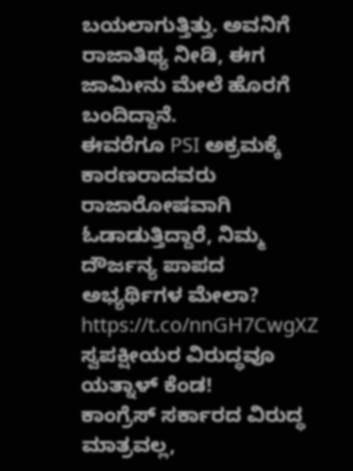ಬಯಲಾಗುತ್ತಿತ್ತು. ಅವನಿಗೆ ರಾಜಾತಿಥ್ಯ ನೀಡಿ, ಈಗ ಜಾಮೀನು ಮೇಲೆ ಹೊರಗೆ ಬಂದಿದ್ದಾನೆ.
ಈವರೆಗೂ PSI ಅಕ್ರಮಕ್ಕೆ ಕಾರಣರಾದವರು ರಾಜಾರೋಷವಾಗಿ ಓಡಾಡುತ್ತಿದ್ದಾರೆ, ನಿಮ್ಮ ದೌರ್ಜನ್ಯ ಪಾಪದ ಅಭ್ಯರ್ಥಿಗಳ ಮೇಲಾ? https://t.co/nnGH7CwgXZ
ಸ್ವಪಕ್ಷೀಯರ ವಿರುದ್ಧವೂ ಯತ್ನಾಳ್ ಕೆಂಡ!
ಕಾಂಗ್ರೆಸ್ ಸರ್ಕಾರದ ವಿರುದ್ಧ ಮಾತ್ರವಲ್ಲ,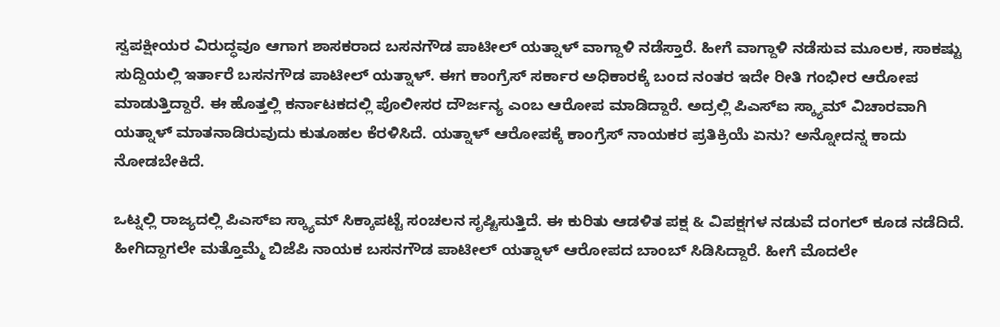ಸ್ವಪಕ್ಷೀಯರ ವಿರುದ್ಧವೂ ಆಗಾಗ ಶಾಸಕರಾದ ಬಸನಗೌಡ ಪಾಟೀಲ್ ಯತ್ನಾಳ್ ವಾಗ್ದಾಳಿ ನಡೆಸ್ತಾರೆ. ಹೀಗೆ ವಾಗ್ದಾಳಿ ನಡೆಸುವ ಮೂಲಕ, ಸಾಕಷ್ಟು ಸುದ್ದಿಯಲ್ಲಿ ಇರ್ತಾರೆ ಬಸನಗೌಡ ಪಾಟೀಲ್ ಯತ್ನಾಳ್. ಈಗ ಕಾಂಗ್ರೆಸ್ ಸರ್ಕಾರ ಅಧಿಕಾರಕ್ಕೆ ಬಂದ ನಂತರ ಇದೇ ರೀತಿ ಗಂಭೀರ ಆರೋಪ ಮಾಡುತ್ತಿದ್ದಾರೆ. ಈ ಹೊತ್ತಲ್ಲಿ ಕರ್ನಾಟಕದಲ್ಲಿ ಪೊಲೀಸರ ದೌರ್ಜನ್ಯ ಎಂಬ ಆರೋಪ ಮಾಡಿದ್ದಾರೆ. ಅದ್ರಲ್ಲಿ ಪಿಎಸ್ಐ ಸ್ಕ್ಯಾಮ್ ವಿಚಾರವಾಗಿ ಯತ್ನಾಳ್ ಮಾತನಾಡಿರುವುದು ಕುತೂಹಲ ಕೆರಳಿಸಿದೆ. ಯತ್ನಾಳ್ ಆರೋಪಕ್ಕೆ ಕಾಂಗ್ರೆಸ್ ನಾಯಕರ ಪ್ರತಿಕ್ರಿಯೆ ಏನು? ಅನ್ನೋದನ್ನ ಕಾದು ನೋಡಬೇಕಿದೆ.

ಒಟ್ನಲ್ಲಿ ರಾಜ್ಯದಲ್ಲಿ ಪಿಎಸ್ಐ ಸ್ಕ್ಯಾಮ್ ಸಿಕ್ಕಾಪಟ್ಟೆ ಸಂಚಲನ ಸೃಷ್ಟಿಸುತ್ತಿದೆ. ಈ ಕುರಿತು ಆಡಳಿತ ಪಕ್ಷ & ವಿಪಕ್ಷಗಳ ನಡುವೆ ದಂಗಲ್ ಕೂಡ ನಡೆದಿದೆ. ಹೀಗಿದ್ದಾಗಲೇ ಮತ್ತೊಮ್ಮೆ ಬಿಜೆಪಿ ನಾಯಕ ಬಸನಗೌಡ ಪಾಟೀಲ್ ಯತ್ನಾಳ್ ಆರೋಪದ ಬಾಂಬ್ ಸಿಡಿಸಿದ್ದಾರೆ. ಹೀಗೆ ಮೊದಲೇ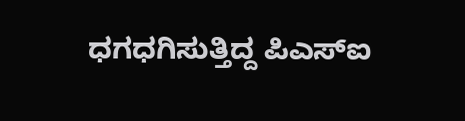ಧಗಧಗಿಸುತ್ತಿದ್ದ ಪಿಎಸ್ಐ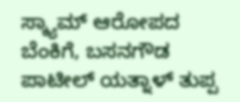ಸ್ಕ್ಯಾಮ್ ಆರೋಪದ ಬೆಂಕಿಗೆ, ಬಸನಗೌಡ ಪಾಟೀಲ್ ಯತ್ನಾಳ್ ತುಪ್ಪ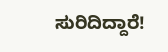ಸುರಿದಿದ್ದಾರೆ!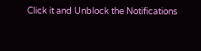Click it and Unblock the Notifications